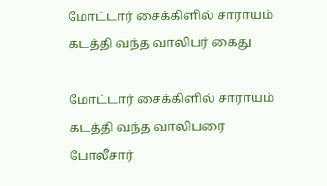மோட்டார் சைக்கிளில் சாராயம் கடத்தி வந்த வாலிபர் கைது

மோட்டார் சைக்கிளில் சாராயம் கடத்தி வந்த வாலிபரை போலீசார்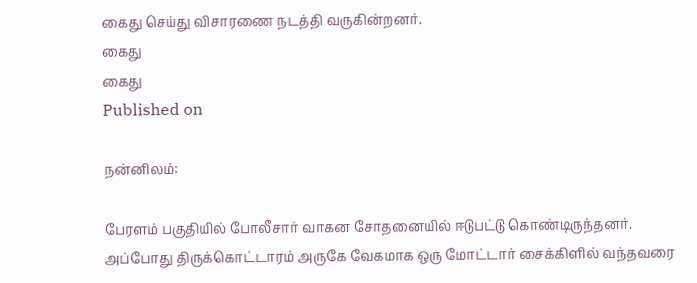கைது செய்து விசாரணை நடத்தி வருகின்றனர்.
கைது
கைது
Published on

நன்னிலம்:

பேரளம் பகுதியில் போலீசார் வாகன சோதனையில் ஈடுபட்டு கொண்டிருந்தனர். அப்போது திருக்கொட்டாரம் அருகே வேகமாக ஒரு மோட்டார் சைக்கிளில் வந்தவரை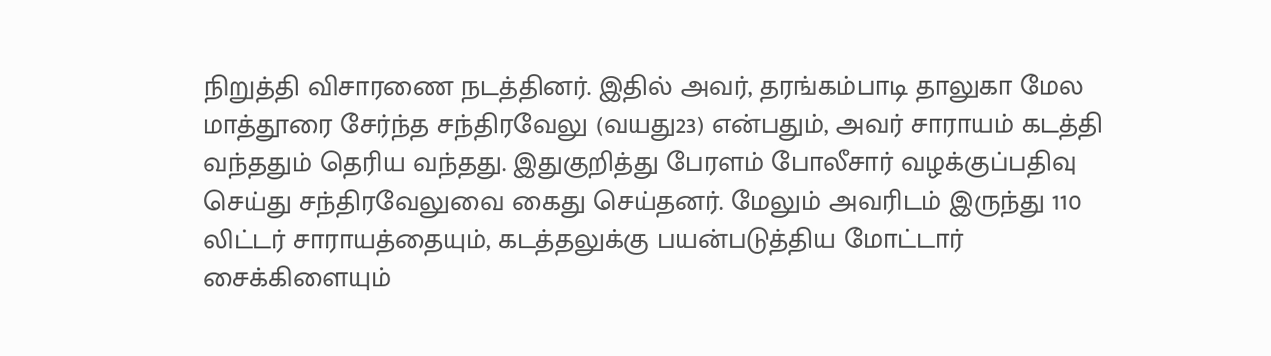நிறுத்தி விசாரணை நடத்தினர். இதில் அவர், தரங்கம்பாடி தாலுகா மேல மாத்தூரை சேர்ந்த சந்திரவேலு (வயது23) என்பதும், அவர் சாராயம் கடத்தி வந்ததும் தெரிய வந்தது. இதுகுறித்து பேரளம் போலீசார் வழக்குப்பதிவு செய்து சந்திரவேலுவை கைது செய்தனர். மேலும் அவரிடம் இருந்து 110 லிட்டர் சாராயத்தையும், கடத்தலுக்கு பயன்படுத்திய மோட்டார் சைக்கிளையும்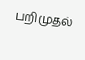பறிமுதல்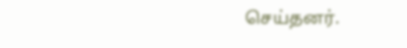செய்தனர்.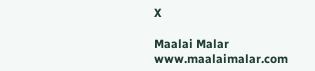X

Maalai Malar
www.maalaimalar.com